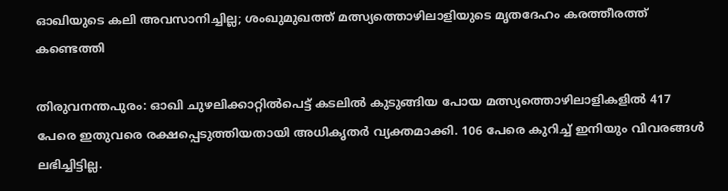ഓഖിയുടെ കലി അവസാനിച്ചില്ല; ശംഖുമുഖത്ത് മത്സ്യത്തൊഴിലാളിയുടെ മൃതദേഹം കരത്തീരത്ത് കണ്ടെത്തി

തിരുവനന്തപുരം: ഓഖി ചുഴലിക്കാറ്റില്‍പെട്ട് കടലില്‍ കുടുങ്ങിയ പോയ മത്സ്യത്തൊഴിലാളികളില്‍ 417 പേരെ ഇതുവരെ രക്ഷപ്പെടുത്തിയതായി അധികൃതര്‍ വ്യക്തമാക്കി. 106 പേരെ കുറിച്ച്‌ ഇനിയും വിവരങ്ങള്‍ ലഭിച്ചിട്ടില്ല.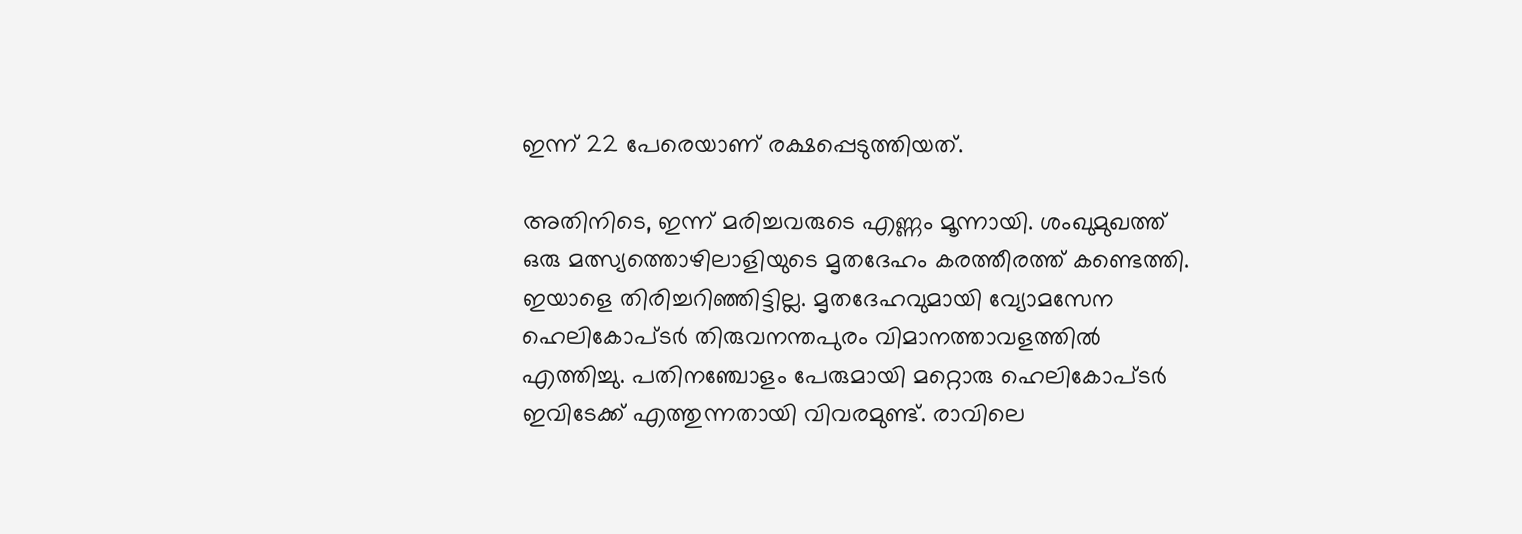ഇന്ന് 22 പേരെയാണ് രക്ഷപ്പെടുത്തിയത്.

അതിനിടെ, ഇന്ന് മരിച്ചവരുടെ എണ്ണം മൂന്നായി. ശംഖുമുഖത്ത് ഒരു മത്സ്യത്തൊഴിലാളിയുടെ മൃതദേഹം കരത്തീരത്ത് കണ്ടെത്തി. ഇയാളെ തിരിച്ചറിഞ്ഞിട്ടില്ല. മൃതദേഹവുമായി വ്യോമസേന ഹെലികോപ്ടര്‍ തിരുവനന്തപുരം വിമാനത്താവളത്തില്‍ എത്തിച്ചു. പതിനഞ്ചോളം പേരുമായി മറ്റൊരു ഹെലികോപ്ടര്‍ ഇവിടേക്ക് എത്തുന്നതായി വിവരമുണ്ട്. രാവിലെ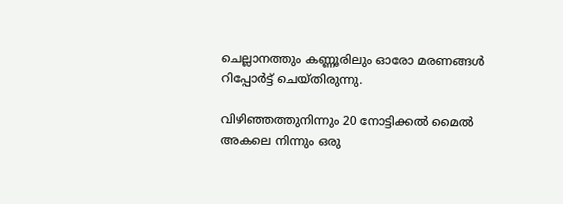ചെല്ലാനത്തും കണ്ണൂരിലും ഓരോ മരണങ്ങള്‍ റിപ്പോര്‍ട്ട് ചെയ്തിരുന്നു.

വിഴിഞ്ഞത്തുനിന്നും 20 നോട്ടിക്കല്‍ മൈല്‍ അകലെ നിന്നും ഒരു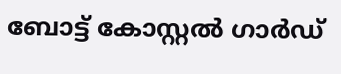ബോട്ട് കോസ്റ്റല്‍ ഗാര്‍ഡ്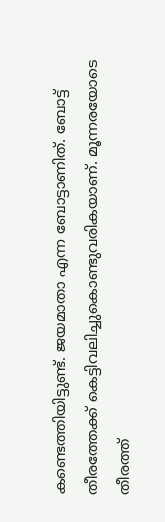കണ്ടെത്തിയിട്ടുണ്ട്. ജയമാതാ എന്ന ബോട്ടാണിത്. ബോട്ട് തീരത്തേക്ക് കെട്ടിവലിച്ചുകൊണ്ടുവരികയാണ്. മൂന്നരയോടെ തീരത്ത്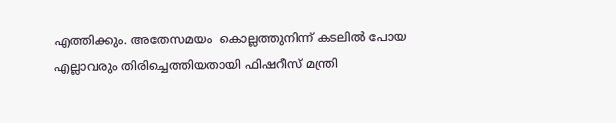എത്തിക്കും. അതേസമയം  കൊല്ലത്തുനിന്ന് കടലില്‍ പോയ എല്ലാവരും തിരിച്ചെത്തിയതായി ഫിഷറീസ് മന്ത്രി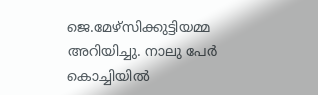ജെ.മേഴ്സിക്കുട്ടിയമ്മ അറിയിച്ചു. നാലു പേര്‍ കൊച്ചിയില്‍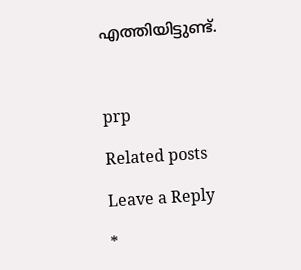എത്തിയിട്ടുണ്ട്.



prp

Related posts

Leave a Reply

*